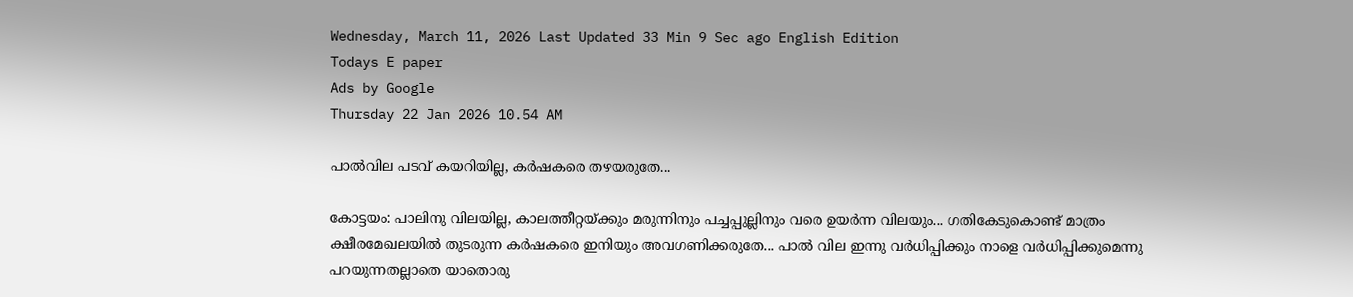Wednesday, March 11, 2026 Last Updated 33 Min 9 Sec ago English Edition
Todays E paper
Ads by Google
Thursday 22 Jan 2026 10.54 AM

പാല്‍വില പടവ്‌ കയറിയില്ല, കര്‍ഷകരെ തഴയരുതേ...

കോട്ടയം: പാലിനു വിലയില്ല, കാലത്തീറ്റയ്‌ക്കും മരുന്നിനും പച്ചപ്പുല്ലിനും വരെ ഉയര്‍ന്ന വിലയും... ഗതികേടുകൊണ്ട്‌ മാത്രം ക്ഷീരമേഖലയില്‍ തുടരുന്ന കര്‍ഷകരെ ഇനിയും അവഗണിക്കരുതേ... പാല്‍ വില ഇന്നു വര്‍ധിപ്പിക്കും നാളെ വര്‍ധിപ്പിക്കുമെന്നു പറയുന്നതല്ലാതെ യാതൊരു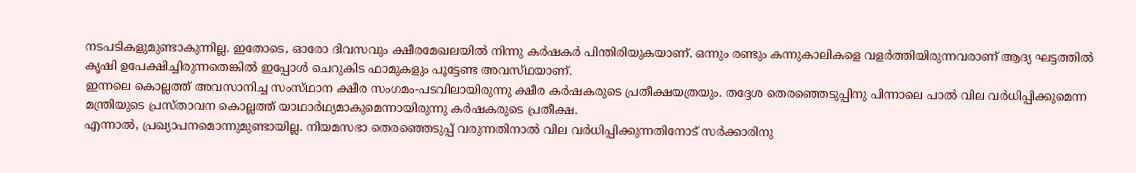നടപടികളുമുണ്ടാകുന്നില്ല. ഇതോടെ, ഓരോ ദിവസവും ക്ഷീരമേഖലയില്‍ നിന്നു കര്‍ഷകര്‍ പിന്തിരിയുകയാണ്‌. ഒന്നും രണ്ടും കന്നുകാലികളെ വളര്‍ത്തിയിരുന്നവരാണ്‌ ആദ്യ ഘട്ടത്തില്‍ കൃഷി ഉപേക്ഷിച്ചിരുന്നതെങ്കില്‍ ഇപ്പോള്‍ ചെറുകിട ഫാമുകളും പൂട്ടേണ്ട അവസ്‌ഥയാണ്‌.
ഇന്നലെ കൊല്ലത്ത്‌ അവസാനിച്ച സംസ്‌ഥാന ക്ഷീര സംഗമം-പടവിലായിരുന്നു ക്ഷീര കര്‍ഷകരുടെ പ്രതീക്ഷയത്രയും. തദ്ദേശ തെരഞ്ഞെടുപ്പിനു പിന്നാലെ പാല്‍ വില വര്‍ധിപ്പിക്കുമെന്ന മന്ത്രിയുടെ പ്രസ്‌താവന കൊല്ലത്ത്‌ യാഥാര്‍ഥ്യമാകുമെന്നായിരുന്നു കര്‍ഷകരുടെ പ്രതീക്ഷ.
എന്നാല്‍, പ്രഖ്യാപനമൊന്നുമുണ്ടായില്ല. നിയമസഭാ തെരഞ്ഞെടുപ്പ്‌ വരുന്നതിനാല്‍ വില വര്‍ധിപ്പിക്കുന്നതിനോട്‌ സര്‍ക്കാരിനു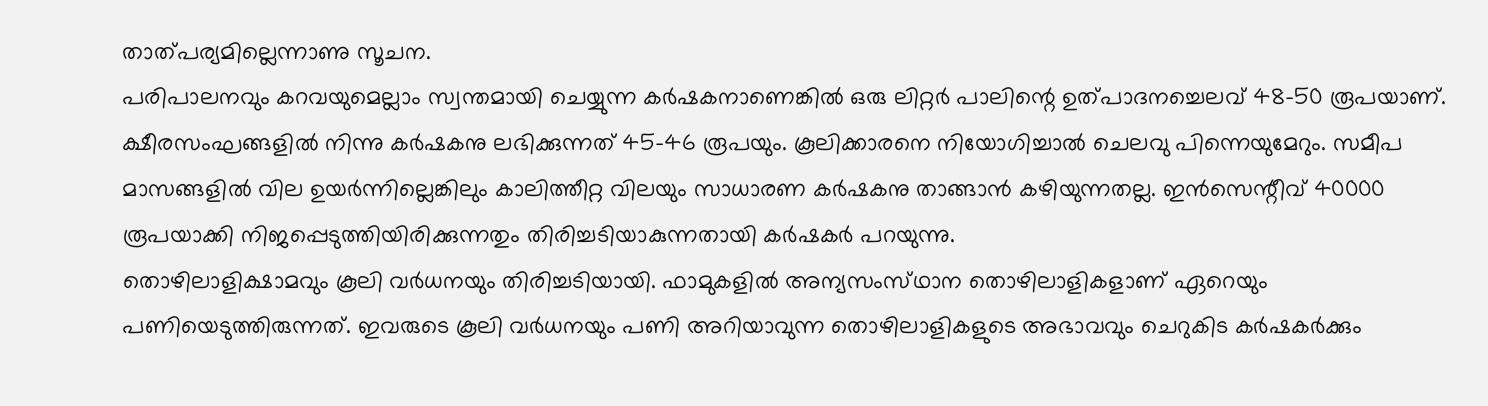താത്‌പര്യമില്ലെന്നാണു സൂചന.
പരിപാലനവും കറവയുമെല്ലാം സ്വന്തമായി ചെയ്യുന്ന കര്‍ഷകനാണെങ്കില്‍ ഒരു ലിറ്റര്‍ പാലിന്റെ ഉത്‌പാദനച്ചെലവ്‌ 48-50 രൂപയാണ്‌. ക്ഷീരസംഘങ്ങളില്‍ നിന്നു കര്‍ഷകനു ലഭിക്കുന്നത്‌ 45-46 രൂപയും. കൂലിക്കാരനെ നിയോഗിച്ചാല്‍ ചെലവു പിന്നെയുമേറും. സമീപ മാസങ്ങളില്‍ വില ഉയര്‍ന്നില്ലെങ്കിലും കാലിത്തീറ്റ വിലയും സാധാരണ കര്‍ഷകനു താങ്ങാന്‍ കഴിയുന്നതല്ല. ഇന്‍സെന്റീവ്‌ 40000 രൂപയാക്കി നിജപ്പെടുത്തിയിരിക്കുന്നതും തിരിച്ചടിയാകുന്നതായി കര്‍ഷകര്‍ പറയുന്നു.
തൊഴിലാളിക്ഷാമവും കൂലി വര്‍ധനയും തിരിച്ചടിയായി. ഫാമുകളില്‍ അന്യസംസ്‌ഥാന തൊഴിലാളികളാണ്‌ ഏറെയും പണിയെടുത്തിരുന്നത്‌. ഇവരുടെ കൂലി വര്‍ധനയും പണി അറിയാവുന്ന തൊഴിലാളികളുടെ അഭാവവും ചെറുകിട കര്‍ഷകര്‍ക്കും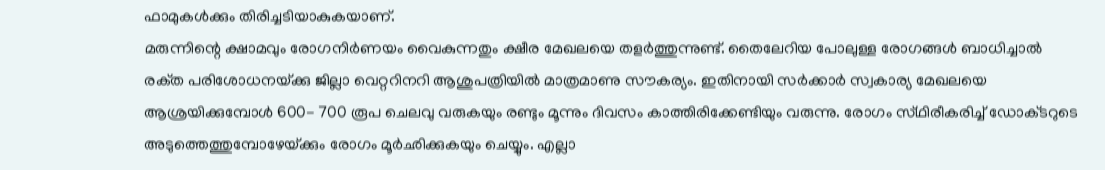ഫാമുകള്‍ക്കും തിരിച്ചടിയാകുകയാണ്‌.
മരുന്നിന്റെ ക്ഷാമവും രോഗനിര്‍ണയം വൈകുന്നതും ക്ഷീര മേഖലയെ തളര്‍ത്തുന്നുണ്ട്‌. തൈലേറിയ പോലുള്ള രോഗങ്ങള്‍ ബാധിച്ചാല്‍ രക്‌ത പരിശോധനയ്‌ക്കു ജില്ലാ വെറ്ററിനറി ആശുപത്രിയില്‍ മാത്രമാണു സൗകര്യം. ഇതിനായി സര്‍ക്കാര്‍ സ്വകാര്യ മേഖലയെ ആശ്രയിക്കുമ്പോള്‍ 600- 700 രൂപ ചെലവു വരുകയും രണ്ടും മൂന്നും ദിവസം കാത്തിരിക്കേണ്ടിയും വരുന്നു. രോഗം സ്‌ഥിരീകരിച്ച്‌ ഡോക്‌ടറുടെ അടുത്തെത്തുമ്പോഴേയ്‌ക്കും രോഗം മൂര്‍ഛിക്കുകയും ചെയ്യും. എല്ലാ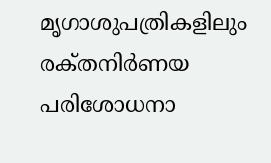മൃഗാശുപത്രികളിലും രക്‌തനിര്‍ണയ പരിശോധനാ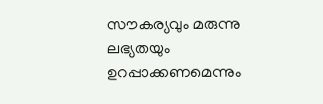സൗകര്യവും മരുന്നു ലഭ്യതയും ഉറപ്പാക്കണമെന്നും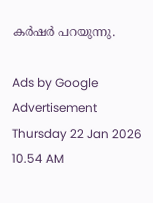കര്‍ഷര്‍ പറയുന്നു.

Ads by Google
Advertisement
Thursday 22 Jan 2026 10.54 AM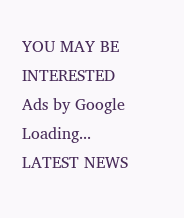YOU MAY BE INTERESTED
Ads by Google
Loading...
LATEST NEWS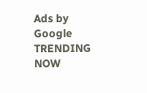Ads by Google
TRENDING NOW